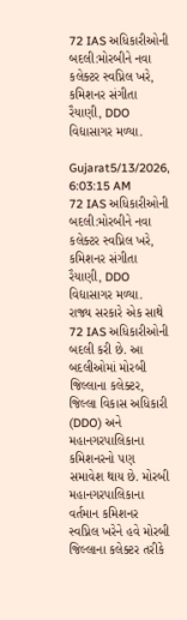72 IAS અધિકારીઓની બદલી:મોરબીને નવા કલેક્ટર સ્વપ્નિલ ખરે, કમિશનર સંગીતા રૈયાણી, DDO વિદ્યાસાગર મળ્યા.

Gujarat5/13/2026, 6:03:15 AM
72 IAS અધિકારીઓની બદલી:મોરબીને નવા કલેક્ટર સ્વપ્નિલ ખરે, કમિશનર સંગીતા રૈયાણી, DDO વિદ્યાસાગર મળ્યા.
રાજ્ય સરકારે એક સાથે 72 IAS અધિકારીઓની બદલી કરી છે. આ બદલીઓમાં મોરબી જિલ્લાના કલેક્ટર, જિલ્લા વિકાસ અધિકારી (DDO) અને મહાનગરપાલિકાના કમિશનરનો પણ સમાવેશ થાય છે. મોરબી મહાનગરપાલિકાના વર્તમાન કમિશનર સ્વપ્નિલ ખરેને હવે મોરબી જિલ્લાના કલેક્ટર તરીકે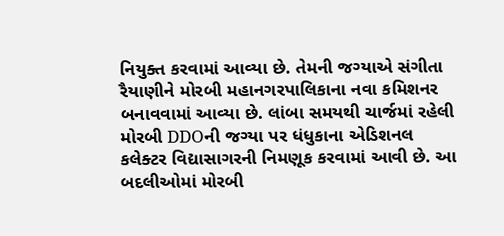નિયુક્ત કરવામાં આવ્યા છે. તેમની જગ્યાએ સંગીતા રૈયાણીને મોરબી મહાનગરપાલિકાના નવા કમિશનર બનાવવામાં આવ્યા છે. લાંબા સમયથી ચાર્જમાં રહેલી મોરબી DDOની જગ્યા પર ધંધુકાના એડિશનલ કલેક્ટર વિદ્યાસાગરની નિમણૂક કરવામાં આવી છે. આ બદલીઓમાં મોરબી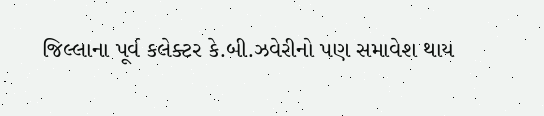જિલ્લાના પૂર્વ કલેક્ટર કે.બી.ઝવેરીનો પણ સમાવેશ થાય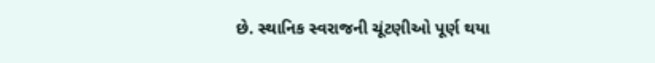છે. સ્થાનિક સ્વરાજની ચૂંટણીઓ પૂર્ણ થયા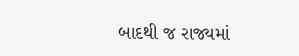બાદથી જ રાજ્યમાં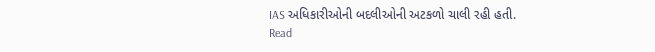IAS અધિકારીઓની બદલીઓની અટકળો ચાલી રહી હતી.
Read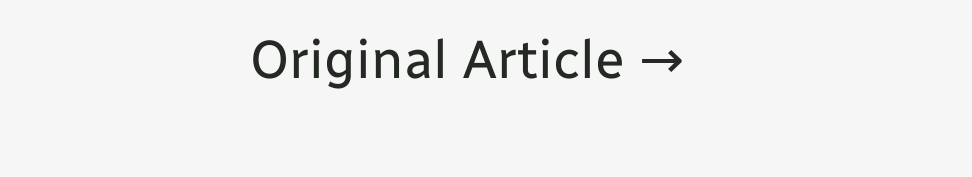Original Article →